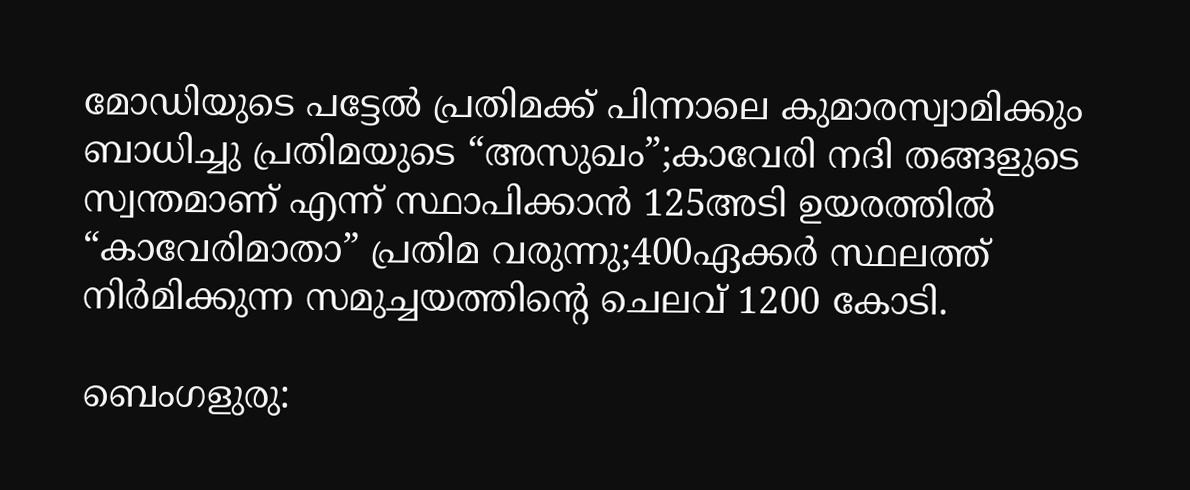മോഡിയുടെ പട്ടേല്‍ പ്രതിമക്ക് പിന്നാലെ കുമാരസ്വാമിക്കും ബാധിച്ചു പ്രതിമയുടെ “അസുഖം”;കാവേരി നദി തങ്ങളുടെ സ്വന്തമാണ് എന്ന് സ്ഥാപിക്കാന്‍ 125അടി ഉയരത്തില്‍ “കാവേരിമാതാ” പ്രതിമ വരുന്നു;400ഏക്കര്‍ സ്ഥലത്ത് നിര്‍മിക്കുന്ന സമുച്ചയത്തിന്റെ ചെലവ് 1200 കോടി.

ബെംഗളുരു: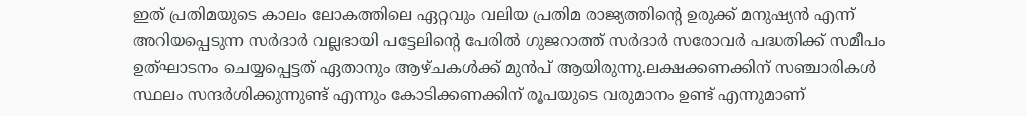ഇത് പ്രതിമയുടെ കാലം ലോകത്തിലെ ഏറ്റവും വലിയ പ്രതിമ രാജ്യത്തിന്‍റെ ഉരുക്ക് മനുഷ്യന്‍ എന്ന് അറിയപ്പെടുന്ന സര്‍ദാര്‍ വല്ലഭായി പട്ടേലിന്റെ പേരില്‍ ഗുജറാത്ത് സര്‍ദാര്‍ സരോവര്‍ പദ്ധതിക്ക് സമീപം  ഉത്ഘാടനം ചെയ്യപ്പെട്ടത് ഏതാനും ആഴ്ചകള്‍ക്ക് മുന്‍പ് ആയിരുന്നു.ലക്ഷക്കണക്കിന് സഞ്ചാരികള്‍ സ്ഥലം സന്ദര്‍ശിക്കുന്നുണ്ട് എന്നും കോടിക്കണക്കിന് രൂപയുടെ വരുമാനം ഉണ്ട് എന്നുമാണ്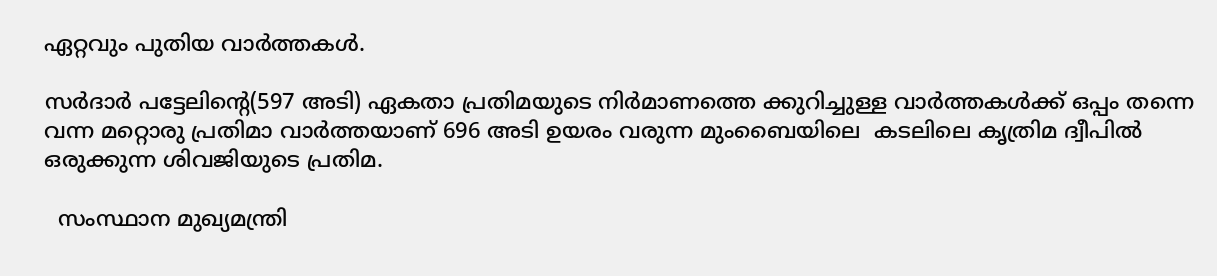ഏറ്റവും പുതിയ വാര്‍ത്തകള്‍.

സര്‍ദാര്‍ പട്ടേലിന്റെ(597 അടി) ഏകതാ പ്രതിമയുടെ നിര്‍മാണത്തെ ക്കുറിച്ചുള്ള വാര്‍ത്തകള്‍ക്ക് ഒപ്പം തന്നെ വന്ന മറ്റൊരു പ്രതിമാ വാര്‍ത്തയാണ് 696 അടി ഉയരം വരുന്ന മുംബൈയിലെ  കടലിലെ കൃത്രിമ ദ്വീപില്‍ ഒരുക്കുന്ന ശിവജിയുടെ പ്രതിമ.

  സംസ്ഥാന മുഖ്യമന്ത്രി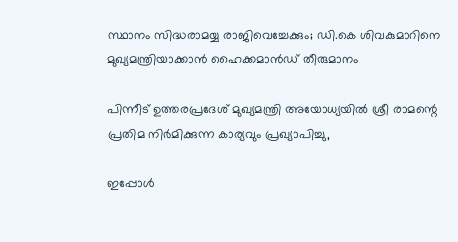സ്ഥാനം സിദ്ധരാമയ്യ രാജിവെച്ചേക്കും; ഡി.കെ ശിവകുമാറിനെ മുഖ്യമന്ത്രിയാക്കാൻ ഹൈക്കമാൻഡ് തീരുമാനം

പിന്നീട് ഉത്തരപ്രദേശ്‌ മുഖ്യമന്ത്രി അയോധ്യയില്‍ ശ്രീ രാമന്റെ പ്രതിമ നിര്‍മിക്കുന്ന കാര്യവും പ്രഖ്യാപിച്ചു,

ഇപ്പോള്‍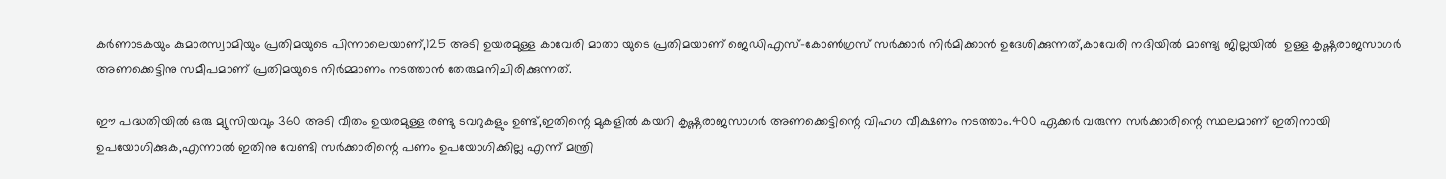കര്‍ണാടകയും കുമാരസ്വാമിയും പ്രതിമയുടെ പിന്നാലെയാണ്,125 അടി ഉയരമുള്ള കാവേരി മാതാ യുടെ പ്രതിമയാണ് ജെഡിഎസ്-കോണ്‍ഗ്രസ്‌ സര്‍ക്കാര്‍ നിര്‍മിക്കാന്‍ ഉദേശിക്കുന്നത്,കാവേരി നദിയില്‍ മാണ്ട്യ ജില്ലയില്‍  ഉള്ള കൃഷ്ണരാജസാഗര്‍ അണക്കെട്ടിനു സമീപമാണ് പ്രതിമയുടെ നിര്‍മ്മാണം നടത്താന്‍ തേരുമനിചിരിക്കുന്നത്.

ഈ പദ്ധതിയില്‍ ഒരു മ്യുസിയവും 360 അടി വീതം ഉയരമുള്ള രണ്ടു ടവറുകളും ഉണ്ട്,ഇതിന്റെ മുകളില്‍ കയറി കൃഷ്ണരാജസാഗര്‍ അണക്കെട്ടിന്റെ വിഹഗ വീക്ഷണം നടത്താം.400 ഏക്കര്‍ വരുന്ന സര്‍ക്കാരിന്റെ സ്ഥലമാണ്‌ ഇതിനായി ഉപയോഗിക്കുക,എന്നാല്‍ ഇതിനു വേണ്ടി സര്‍ക്കാരിന്റെ പണം ഉപയോഗിക്കില്ല എന്ന് മന്ത്രി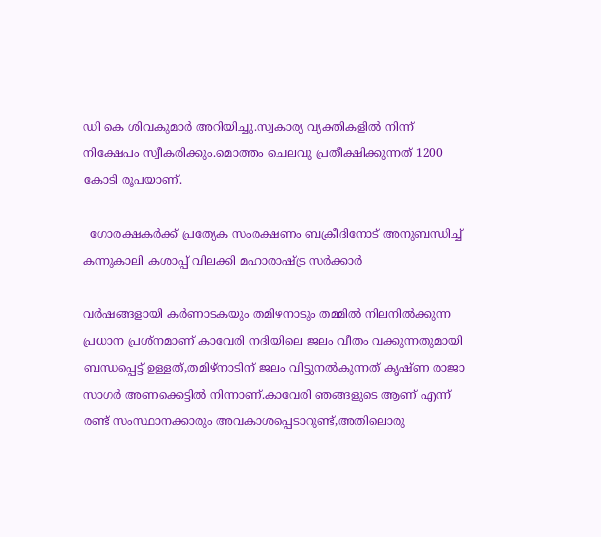ഡി കെ ശിവകുമാര്‍ അറിയിച്ചു.സ്വകാര്യ വ്യക്തികളില്‍ നിന്ന് നിക്ഷേപം സ്വീകരിക്കും.മൊത്തം ചെലവു പ്രതീക്ഷിക്കുന്നത് 1200 കോടി രൂപയാണ്.

  ഗോരക്ഷകർക്ക് പ്രത്യേക സംരക്ഷണം ബക്രീദിനോട് അനുബന്ധിച്ച് കന്നുകാലി കശാപ്പ് വിലക്കി മഹാരാഷ്ട്ര സർക്കാർ

വര്‍ഷങ്ങളായി കര്‍ണാടകയും തമിഴനാടും തമ്മില്‍ നിലനില്‍ക്കുന്ന പ്രധാന പ്രശ്നമാണ് കാവേരി നദിയിലെ ജലം വീതം വക്കുന്നതുമായി ബന്ധപ്പെട്ട് ഉള്ളത്,തമിഴ്നാടിന് ജലം വിട്ടുനല്‍കുന്നത് കൃഷ്ണ രാജാ സാഗര്‍ അണക്കെട്ടില്‍ നിന്നാണ്.കാവേരി ഞങ്ങളുടെ ആണ് എന്ന് രണ്ട് സംസ്ഥാനക്കാരും അവകാശപ്പെടാറുണ്ട്,അതിലൊരു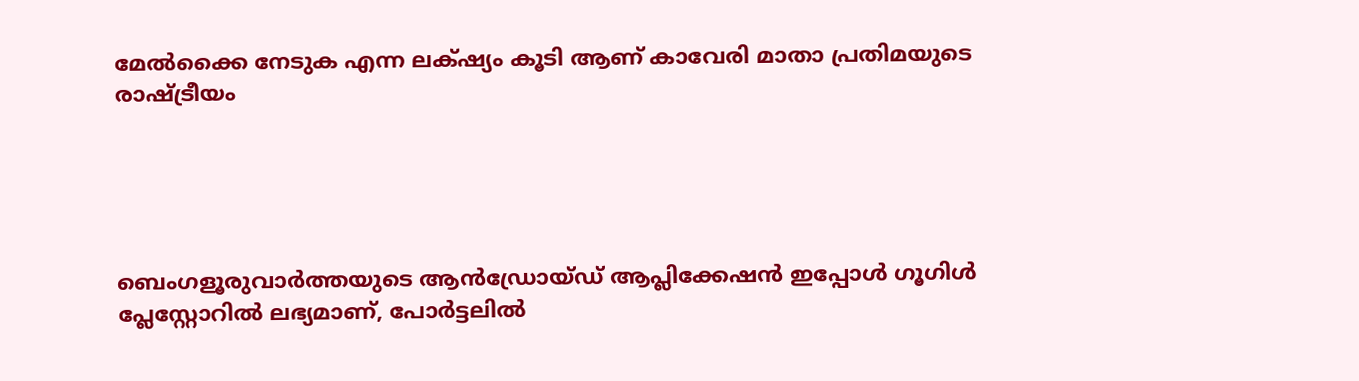മേല്‍ക്കൈ നേടുക എന്ന ലക്‌ഷ്യം കൂടി ആണ് കാവേരി മാതാ പ്രതിമയുടെ രാഷ്ട്രീയം





ബെംഗളൂരുവാർത്തയുടെ ആൻഡ്രോയ്ഡ് ആപ്ലിക്കേഷൻ ഇപ്പോൾ ഗൂഗിൾ പ്ലേസ്റ്റോറിൽ ലഭ്യമാണ്, പോർട്ടലിൽ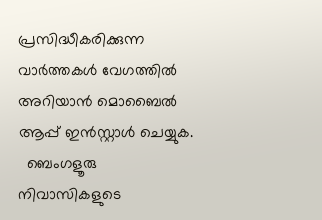പ്രസിദ്ധീകരിക്കുന്ന വാർത്തകൾ വേഗത്തിൽ അറിയാൻ മൊബൈൽ ആപ്പ് ഇൻസ്റ്റാൾ ചെയ്യുക.
  ബെംഗളൂരു നിവാസികളുടെ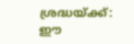ശ്രദ്ധയ്ക്ക്: ഈ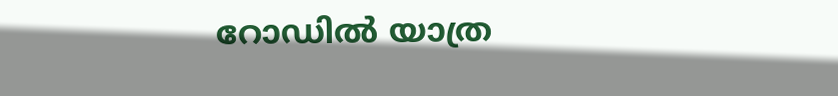റോഡിൽ യാത്ര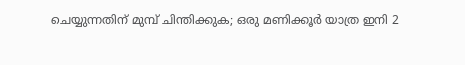ചെയ്യുന്നതിന് മുമ്പ് ചിന്തിക്കുക; ഒരു മണിക്കൂർ യാത്ര ഇനി 2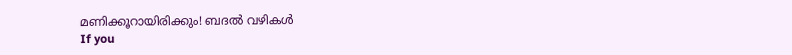മണിക്കൂറായിരിക്കും! ബദൽ വഴികൾ
If you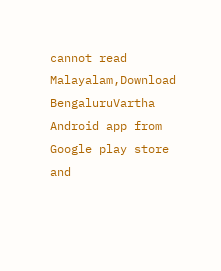cannot read Malayalam,Download BengaluruVartha Android app from Google play store and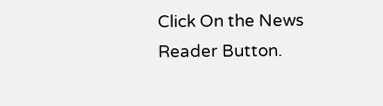Click On the News Reader Button.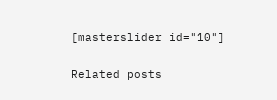[masterslider id="10"]

Related posts